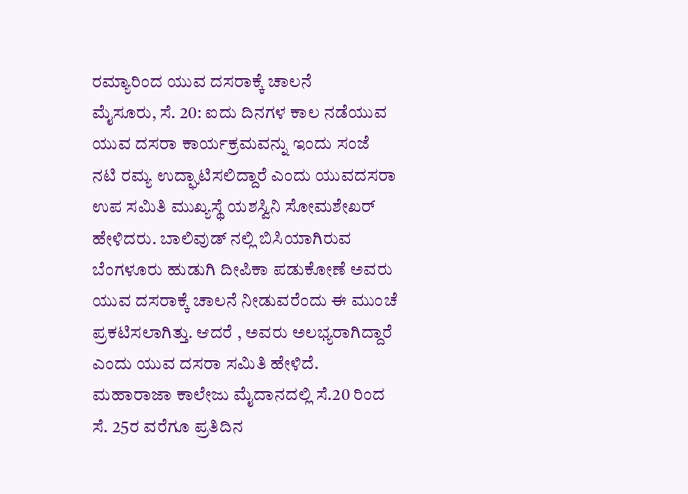ರಮ್ಯಾರಿಂದ ಯುವ ದಸರಾಕ್ಕೆ ಚಾಲನೆ
ಮೈಸೂರು, ಸೆ. 20: ಐದು ದಿನಗಳ ಕಾಲ ನಡೆಯುವ ಯುವ ದಸರಾ ಕಾರ್ಯಕ್ರಮವನ್ನು ಇಂದು ಸಂಜೆ ನಟಿ ರಮ್ಯ ಉದ್ಘಾಟಿಸಲಿದ್ದಾರೆ ಎಂದು ಯುವದಸರಾ ಉಪ ಸಮಿತಿ ಮುಖ್ಯಸ್ಥೆ ಯಶಸ್ವಿನಿ ಸೋಮಶೇಖರ್ ಹೇಳಿದರು. ಬಾಲಿವುಡ್ ನಲ್ಲಿ ಬಿಸಿಯಾಗಿರುವ ಬೆಂಗಳೂರು ಹುಡುಗಿ ದೀಪಿಕಾ ಪಡುಕೋಣೆ ಅವರು ಯುವ ದಸರಾಕ್ಕೆ ಚಾಲನೆ ನೀಡುವರೆಂದು ಈ ಮುಂಚೆ ಪ್ರಕಟಿಸಲಾಗಿತ್ತು. ಆದರೆ , ಅವರು ಅಲಭ್ಯರಾಗಿದ್ದಾರೆ ಎಂದು ಯುವ ದಸರಾ ಸಮಿತಿ ಹೇಳಿದೆ.
ಮಹಾರಾಜಾ ಕಾಲೇಜು ಮೈದಾನದಲ್ಲಿ ಸೆ.20 ರಿಂದ ಸೆ. 25ರ ವರೆಗೂ ಪ್ರತಿದಿನ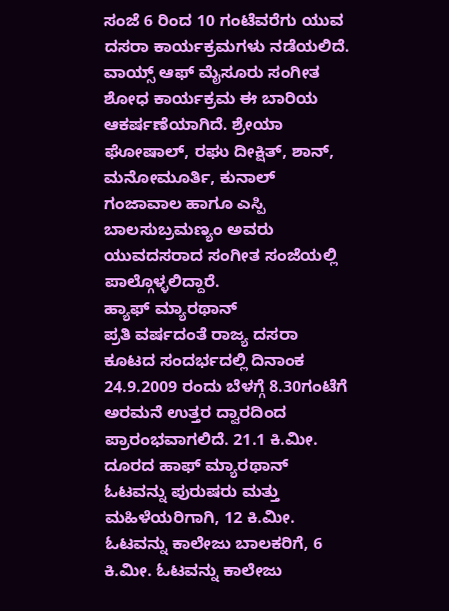ಸಂಜೆ 6 ರಿಂದ 10 ಗಂಟೆವರೆಗು ಯುವ ದಸರಾ ಕಾರ್ಯಕ್ರಮಗಳು ನಡೆಯಲಿದೆ. ವಾಯ್ಸ್ ಆಫ್ ಮೈಸೂರು ಸಂಗೀತ ಶೋಧ ಕಾರ್ಯಕ್ರಮ ಈ ಬಾರಿಯ ಆಕರ್ಷಣೆಯಾಗಿದೆ. ಶ್ರೇಯಾ ಘೋಷಾಲ್, ರಘು ದೀಕ್ಷಿತ್, ಶಾನ್, ಮನೋಮೂರ್ತಿ, ಕುನಾಲ್ ಗಂಜಾವಾಲ ಹಾಗೂ ಎಸ್ಪಿ ಬಾಲಸುಬ್ರಮಣ್ಯಂ ಅವರು ಯುವದಸರಾದ ಸಂಗೀತ ಸಂಜೆಯಲ್ಲಿ ಪಾಲ್ಗೊಳ್ಳಲಿದ್ದಾರೆ.
ಹ್ಯಾಫ್ ಮ್ಯಾರಥಾನ್
ಪ್ರತಿ ವರ್ಷದಂತೆ ರಾಜ್ಯ ದಸರಾ ಕೂಟದ ಸಂದರ್ಭದಲ್ಲಿ ದಿನಾಂಕ 24.9.2009 ರಂದು ಬೆಳಗ್ಗೆ 8.30ಗಂಟೆಗೆ ಅರಮನೆ ಉತ್ತರ ದ್ವಾರದಿಂದ ಪ್ರಾರಂಭವಾಗಲಿದೆ. 21.1 ಕಿ.ಮೀ. ದೂರದ ಹಾಫ್ ಮ್ಯಾರಥಾನ್ ಓಟವನ್ನು ಪುರುಷರು ಮತ್ತು ಮಹಿಳೆಯರಿಗಾಗಿ, 12 ಕಿ.ಮೀ. ಓಟವನ್ನು ಕಾಲೇಜು ಬಾಲಕರಿಗೆ, 6 ಕಿ.ಮೀ. ಓಟವನ್ನು ಕಾಲೇಜು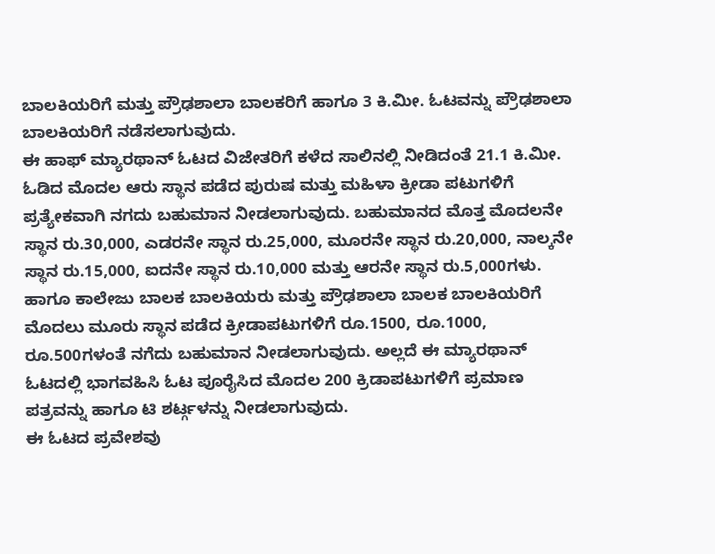ಬಾಲಕಿಯರಿಗೆ ಮತ್ತು ಪ್ರೌಢಶಾಲಾ ಬಾಲಕರಿಗೆ ಹಾಗೂ 3 ಕಿ.ಮೀ. ಓಟವನ್ನು ಪ್ರೌಢಶಾಲಾ ಬಾಲಕಿಯರಿಗೆ ನಡೆಸಲಾಗುವುದು.
ಈ ಹಾಫ್ ಮ್ಯಾರಥಾನ್ ಓಟದ ವಿಜೇತರಿಗೆ ಕಳೆದ ಸಾಲಿನಲ್ಲಿ ನೀಡಿದಂತೆ 21.1 ಕಿ.ಮೀ. ಓಡಿದ ಮೊದಲ ಆರು ಸ್ಥಾನ ಪಡೆದ ಪುರುಷ ಮತ್ತು ಮಹಿಳಾ ಕ್ರೀಡಾ ಪಟುಗಳಿಗೆ ಪ್ರತ್ಯೇಕವಾಗಿ ನಗದು ಬಹುಮಾನ ನೀಡಲಾಗುವುದು. ಬಹುಮಾನದ ಮೊತ್ತ ಮೊದಲನೇ ಸ್ಥಾನ ರು.30,000, ಎಡರನೇ ಸ್ಥಾನ ರು.25,000, ಮೂರನೇ ಸ್ಥಾನ ರು.20,000, ನಾಲ್ಕನೇ ಸ್ಥಾನ ರು.15,000, ಐದನೇ ಸ್ಥಾನ ರು.10,000 ಮತ್ತು ಆರನೇ ಸ್ಥಾನ ರು.5,000ಗಳು. ಹಾಗೂ ಕಾಲೇಜು ಬಾಲಕ ಬಾಲಕಿಯರು ಮತ್ತು ಪ್ರೌಢಶಾಲಾ ಬಾಲಕ ಬಾಲಕಿಯರಿಗೆ ಮೊದಲು ಮೂರು ಸ್ಥಾನ ಪಡೆದ ಕ್ರೀಡಾಪಟುಗಳಿಗೆ ರೂ.1500, ರೂ.1000, ರೂ.500ಗಳಂತೆ ನಗೆದು ಬಹುಮಾನ ನೀಡಲಾಗುವುದು. ಅಲ್ಲದೆ ಈ ಮ್ಯಾರಥಾನ್ ಓಟದಲ್ಲಿ ಭಾಗವಹಿಸಿ ಓಟ ಪೂರೈಸಿದ ಮೊದಲ 200 ಕ್ರಿಡಾಪಟುಗಳಿಗೆ ಪ್ರಮಾಣ ಪತ್ರವನ್ನು ಹಾಗೂ ಟಿ ಶರ್ಟ್ಗಳನ್ನು ನೀಡಲಾಗುವುದು.
ಈ ಓಟದ ಪ್ರವೇಶವು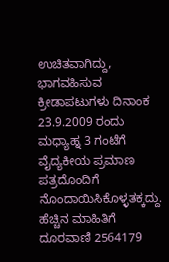ಉಚಿತವಾಗಿದ್ದು, ಭಾಗವಹಿಸುವ ಕ್ರೀಡಾಪಟುಗಳು ದಿನಾಂಕ 23.9.2009 ರಂದು ಮಧ್ಯಾಹ್ನ 3 ಗಂಟೆಗೆ ವೈದ್ಯಕೀಯ ಪ್ರಮಾಣ ಪತ್ರದೊಂದಿಗೆ ನೊಂದಾಯಿಸಿಕೊಳ್ಳತಕ್ಕದ್ದು. ಹೆಚ್ಚಿನ ಮಾಹಿತಿಗೆ ದೂರವಾಣಿ 2564179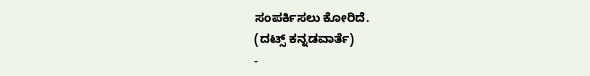ಸಂಪರ್ಕಿಸಲು ಕೋರಿದೆ.
(ದಟ್ಸ್ ಕನ್ನಡವಾರ್ತೆ)
-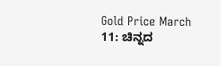Gold Price March 11: ಚಿನ್ನದ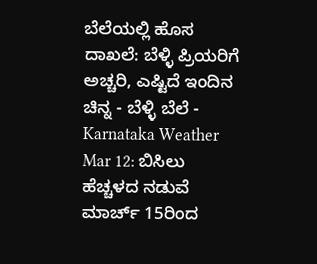ಬೆಲೆಯಲ್ಲಿ ಹೊಸ ದಾಖಲೆ: ಬೆಳ್ಳಿ ಪ್ರಿಯರಿಗೆ ಅಚ್ಚರಿ, ಎಷ್ಟಿದೆ ಇಂದಿನ ಚಿನ್ನ - ಬೆಳ್ಳಿ ಬೆಲೆ -
Karnataka Weather Mar 12: ಬಿಸಿಲು ಹೆಚ್ಚಳದ ನಡುವೆ ಮಾರ್ಚ್ 15ರಿಂದ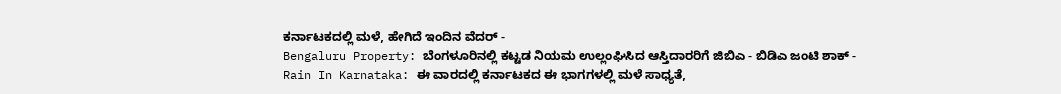ಕರ್ನಾಟಕದಲ್ಲಿ ಮಳೆ, ಹೇಗಿದೆ ಇಂದಿನ ವೆದರ್ -
Bengaluru Property: ಬೆಂಗಳೂರಿನಲ್ಲಿ ಕಟ್ಟಡ ನಿಯಮ ಉಲ್ಲಂಘಿಸಿದ ಆಸ್ತಿದಾರರಿಗೆ ಜಿಬಿಎ - ಬಿಡಿಎ ಜಂಟಿ ಶಾಕ್ -
Rain In Karnataka: ಈ ವಾರದಲ್ಲಿ ಕರ್ನಾಟಕದ ಈ ಭಾಗಗಳಲ್ಲಿ ಮಳೆ ಸಾಧ್ಯತೆ,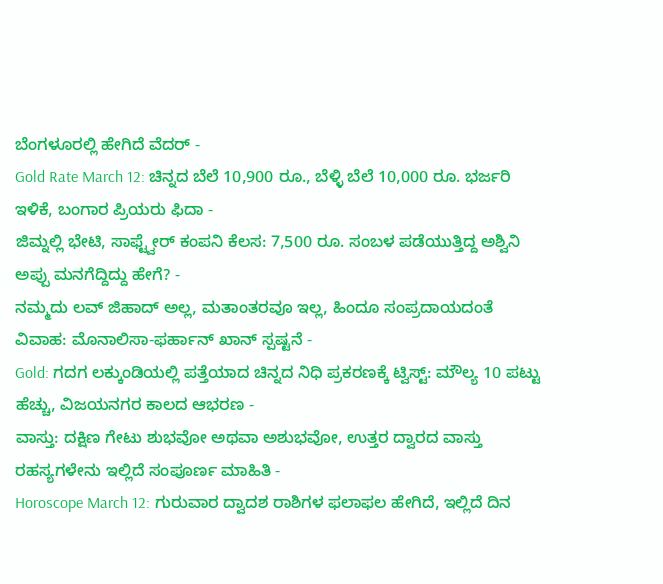ಬೆಂಗಳೂರಲ್ಲಿ ಹೇಗಿದೆ ವೆದರ್ -
Gold Rate March 12: ಚಿನ್ನದ ಬೆಲೆ 10,900 ರೂ., ಬೆಳ್ಳಿ ಬೆಲೆ 10,000 ರೂ. ಭರ್ಜರಿ ಇಳಿಕೆ, ಬಂಗಾರ ಪ್ರಿಯರು ಫಿದಾ -
ಜಿಮ್ನಲ್ಲಿ ಭೇಟಿ, ಸಾಫ್ಟ್ವೇರ್ ಕಂಪನಿ ಕೆಲಸ: 7,500 ರೂ. ಸಂಬಳ ಪಡೆಯುತ್ತಿದ್ದ ಅಶ್ವಿನಿ ಅಪ್ಪು ಮನಗೆದ್ದಿದ್ದು ಹೇಗೆ? -
ನಮ್ಮದು ಲವ್ ಜಿಹಾದ್ ಅಲ್ಲ, ಮತಾಂತರವೂ ಇಲ್ಲ, ಹಿಂದೂ ಸಂಪ್ರದಾಯದಂತೆ ವಿವಾಹ: ಮೊನಾಲಿಸಾ-ಫರ್ಹಾನ್ ಖಾನ್ ಸ್ಪಷ್ಟನೆ -
Gold: ಗದಗ ಲಕ್ಕುಂಡಿಯಲ್ಲಿ ಪತ್ತೆಯಾದ ಚಿನ್ನದ ನಿಧಿ ಪ್ರಕರಣಕ್ಕೆ ಟ್ವಿಸ್ಟ್: ಮೌಲ್ಯ 10 ಪಟ್ಟು ಹೆಚ್ಚು, ವಿಜಯನಗರ ಕಾಲದ ಆಭರಣ -
ವಾಸ್ತು: ದಕ್ಷಿಣ ಗೇಟು ಶುಭವೋ ಅಥವಾ ಅಶುಭವೋ, ಉತ್ತರ ದ್ವಾರದ ವಾಸ್ತು ರಹಸ್ಯಗಳೇನು ಇಲ್ಲಿದೆ ಸಂಪೂರ್ಣ ಮಾಹಿತಿ -
Horoscope March 12: ಗುರುವಾರ ದ್ವಾದಶ ರಾಶಿಗಳ ಫಲಾಫಲ ಹೇಗಿದೆ, ಇಲ್ಲಿದೆ ದಿನ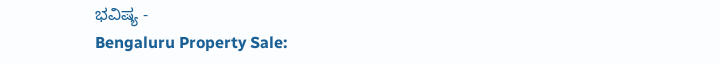ಭವಿಷ್ಯ -
Bengaluru Property Sale: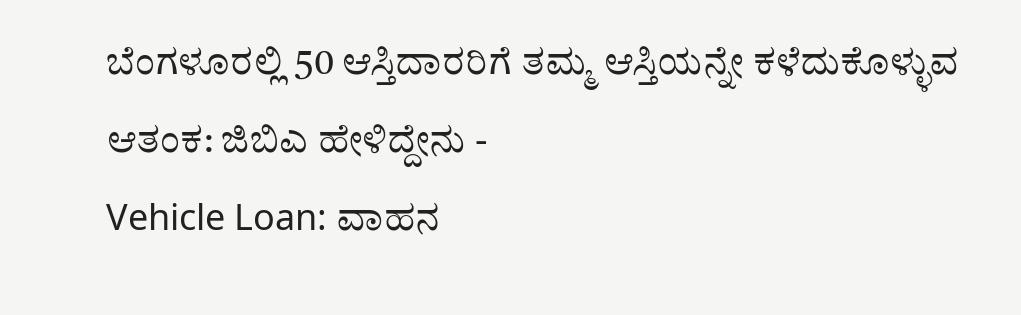ಬೆಂಗಳೂರಲ್ಲಿ 50 ಆಸ್ತಿದಾರರಿಗೆ ತಮ್ಮ ಆಸ್ತಿಯನ್ನೇ ಕಳೆದುಕೊಳ್ಳುವ ಆತಂಕ: ಜಿಬಿಎ ಹೇಳಿದ್ದೇನು -
Vehicle Loan: ವಾಹನ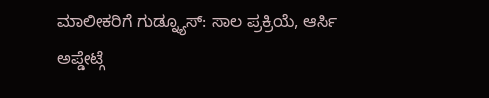ಮಾಲೀಕರಿಗೆ ಗುಡ್ನ್ಯೂಸ್: ಸಾಲ ಪ್ರಕ್ರಿಯೆ, ಆರ್ಸಿ ಅಪ್ಡೇಟ್ಗೆ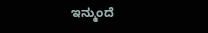ಇನ್ಮುಂದೆ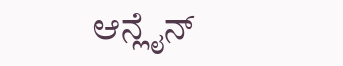ಆನ್ಲೈನ್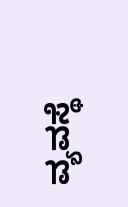ವ್ಯವಸ್ಥೆ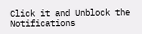Click it and Unblock the Notifications